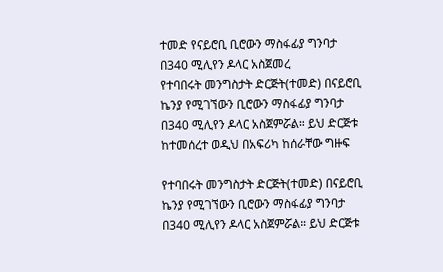ተመድ የናይሮቢ ቢሮውን ማስፋፊያ ግንባታ በ340 ሚሊየን ዶላር አስጀመረ
የተባበሩት መንግስታት ድርጅት(ተመድ) በናይሮቢ ኬንያ የሚገኘውን ቢሮውን ማስፋፊያ ግንባታ በ340 ሚሊየን ዶላር አስጀምሯል። ይህ ድርጅቱ ከተመሰረተ ወዲህ በአፍሪካ ከሰራቸው ግዙፍ

የተባበሩት መንግስታት ድርጅት(ተመድ) በናይሮቢ ኬንያ የሚገኘውን ቢሮውን ማስፋፊያ ግንባታ በ340 ሚሊየን ዶላር አስጀምሯል። ይህ ድርጅቱ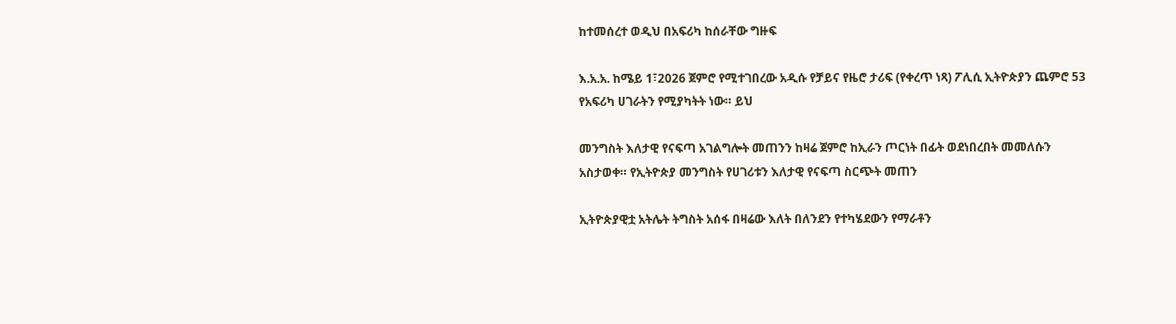ከተመሰረተ ወዲህ በአፍሪካ ከሰራቸው ግዙፍ

እ.አ.አ. ከሜይ 1፣2026 ጀምሮ የሚተገበረው አዲሱ የቻይና የዜሮ ታሪፍ (የቀረጥ ነጻ) ፖሊሲ ኢትዮጵያን ጨምሮ 53 የአፍሪካ ሀገራትን የሚያካትት ነው። ይህ

መንግስት እለታዊ የናፍጣ አገልግሎት መጠንን ከዛሬ ጀምሮ ከኢራን ጦርነት በፊት ወደነበረበት መመለሱን አስታወቀ። የኢትዮጵያ መንግስት የሀገሪቱን እለታዊ የናፍጣ ስርጭት መጠን

ኢትዮጵያዊቷ አትሌት ትግስት አሰፋ በዛሬው እለት በለንደን የተካሄደውን የማራቶን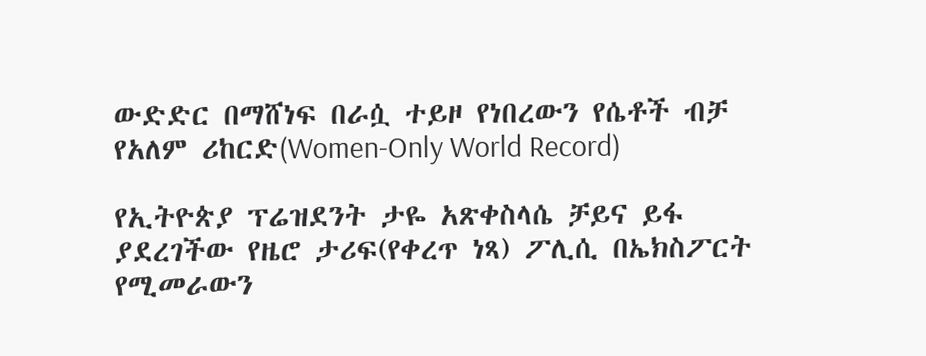ውድድር በማሸነፍ በራሷ ተይዞ የነበረውን የሴቶች ብቻ የአለም ሪከርድ(Women-Only World Record)

የኢትዮጵያ ፕሬዝደንት ታዬ አጽቀስላሴ ቻይና ይፋ ያደረገችው የዜሮ ታሪፍ(የቀረጥ ነጻ) ፖሊሲ በኤክስፖርት የሚመራውን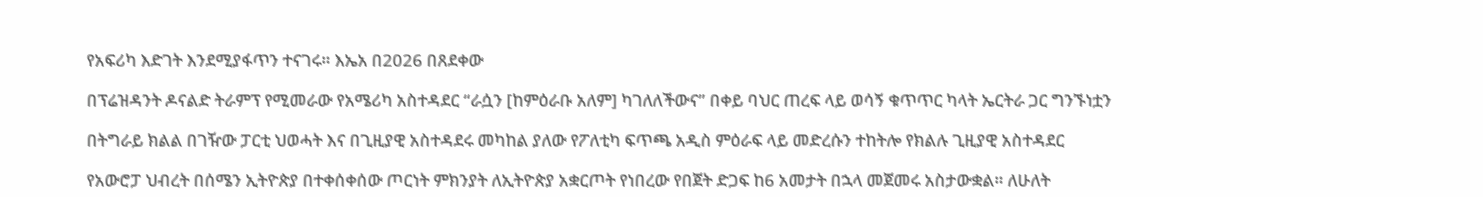የአፍሪካ እድገት እንደሚያፋጥን ተናገሩ። እኤአ በ2026 በጸደቀው

በፕሬዝዳንት ዶናልድ ትራምፕ የሚመራው የአሜሪካ አስተዳደር “ራሷን [ከምዕራቡ አለም] ካገለለችውና” በቀይ ባህር ጠረፍ ላይ ወሳኝ ቁጥጥር ካላት ኤርትራ ጋር ግንኙነቷን

በትግራይ ክልል በገዥው ፓርቲ ህወሓት እና በጊዚያዊ አስተዳደሩ መካከል ያለው የፖለቲካ ፍጥጫ አዲስ ምዕራፍ ላይ መድረሱን ተከትሎ የክልሉ ጊዚያዊ አስተዳደር

የአውሮፓ ህብረት በሰሜን ኢትዮጵያ በተቀሰቀሰው ጦርነት ምክንያት ለኢትዮጵያ አቋርጦት የነበረው የበጀት ድጋፍ ከ6 አመታት በኋላ መጀመሩ አስታውቋል። ለሁለት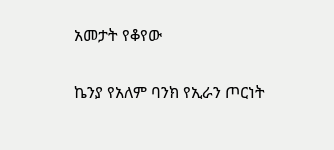አመታት የቆየው

ኬንያ የአለም ባንክ የኢራን ጦርነት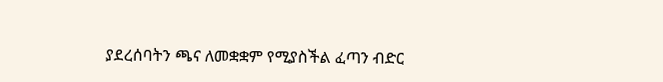ያደረሰባትን ጫና ለመቋቋም የሚያስችል ፈጣን ብድር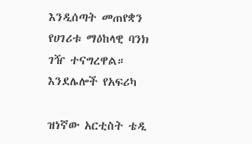እንዲሰጣት መጠየቋን የሀገሪቱ ማዕከላዊ ባንክ ገዥ ተናግረዋል። እንደሌሎች የአፍሪካ

ዝነኛው አርቲስት ቴዲ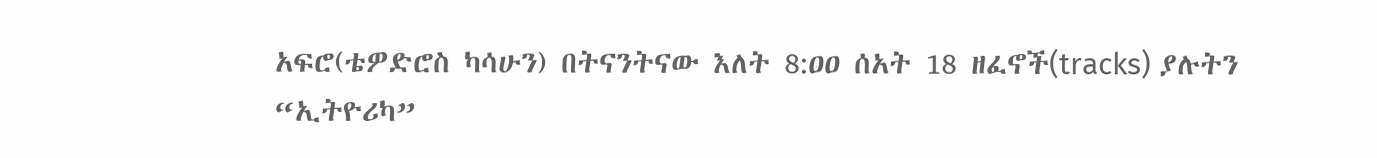አፍሮ(ቴዎድሮስ ካሳሁን) በትናንትናው እለት 8:ዐዐ ሰአት 18 ዘፈኖች(tracks) ያሉትን “ኢትዮሪካ”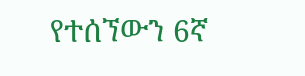የተሰኘውን 6ኛ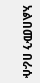አልበሙን በራሱ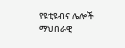የዩቲዩብና ሌሎች ማህበራዊ